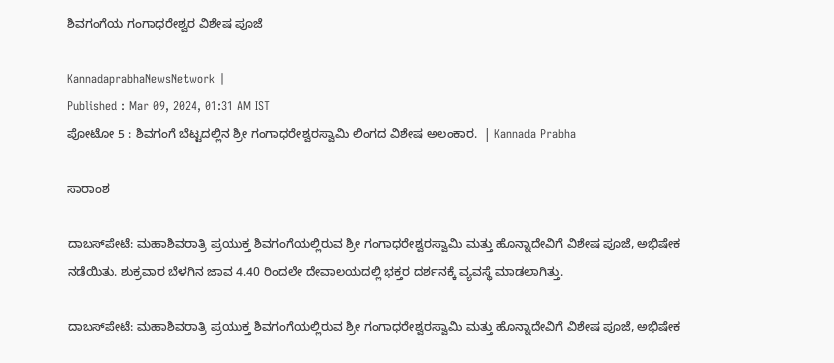ಶಿವಗಂಗೆಯ ಗಂಗಾಧರೇಶ್ವರ ವಿಶೇಷ ಪೂಜೆ

KannadaprabhaNewsNetwork |
Published : Mar 09, 2024, 01:31 AM IST
ಪೋಟೋ 5 : ಶಿವಗಂಗೆ ಬೆಟ್ಟದಲ್ಲಿನ ಶ್ರೀ ಗಂಗಾಧರೇಶ್ವರಸ್ವಾಮಿ ಲಿಂಗದ ವಿಶೇಷ ಅಲಂಕಾರ.  | Kannada Prabha

ಸಾರಾಂಶ

ದಾಬಸ್‌ಪೇಟೆ: ಮಹಾಶಿವರಾತ್ರಿ ಪ್ರಯುಕ್ತ ಶಿವಗಂಗೆಯಲ್ಲಿರುವ ಶ್ರೀ ಗಂಗಾಧರೇಶ್ವರಸ್ವಾಮಿ ಮತ್ತು ಹೊನ್ನಾದೇವಿಗೆ ವಿಶೇಷ ಪೂಜೆ, ಅಭಿಷೇಕ ನಡೆಯಿತು. ಶುಕ್ರವಾರ ಬೆಳಗಿನ ಜಾವ 4.40 ರಿಂದಲೇ ದೇವಾಲಯದಲ್ಲಿ ಭಕ್ತರ ದರ್ಶನಕ್ಕೆ ವ್ಯವಸ್ಥೆ ಮಾಡಲಾಗಿತ್ತು.

ದಾಬಸ್‌ಪೇಟೆ: ಮಹಾಶಿವರಾತ್ರಿ ಪ್ರಯುಕ್ತ ಶಿವಗಂಗೆಯಲ್ಲಿರುವ ಶ್ರೀ ಗಂಗಾಧರೇಶ್ವರಸ್ವಾಮಿ ಮತ್ತು ಹೊನ್ನಾದೇವಿಗೆ ವಿಶೇಷ ಪೂಜೆ, ಅಭಿಷೇಕ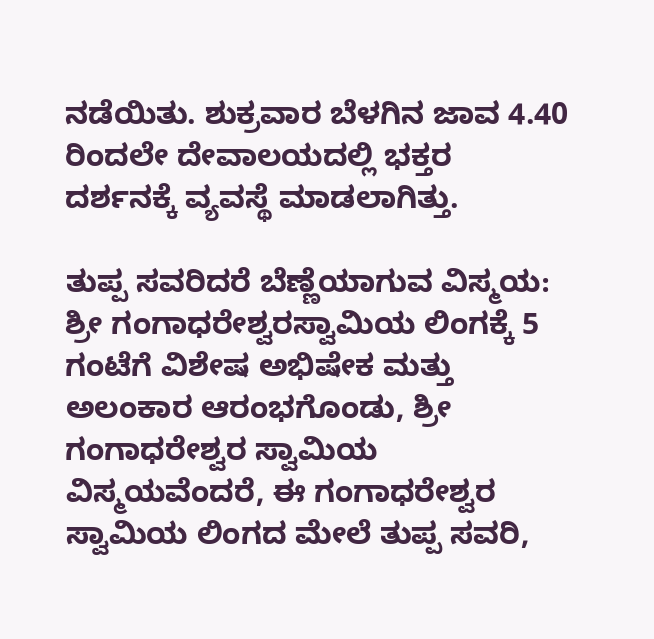ನಡೆಯಿತು. ಶುಕ್ರವಾರ ಬೆಳಗಿನ ಜಾವ 4.40 ರಿಂದಲೇ ದೇವಾಲಯದಲ್ಲಿ ಭಕ್ತರ ದರ್ಶನಕ್ಕೆ ವ್ಯವಸ್ಥೆ ಮಾಡಲಾಗಿತ್ತು.

ತುಪ್ಪ ಸವರಿದರೆ ಬೆಣ್ಣೆಯಾಗುವ ವಿಸ್ಮಯ: ಶ್ರೀ ಗಂಗಾಧರೇಶ್ವರಸ್ವಾಮಿಯ ಲಿಂಗಕ್ಕೆ 5 ಗಂಟೆಗೆ ವಿಶೇಷ ಅಭಿಷೇಕ ಮತ್ತು ಅಲಂಕಾರ ಆರಂಭಗೊಂಡು, ಶ್ರೀ ಗಂಗಾಧರೇಶ್ವರ ಸ್ವಾಮಿಯ ವಿಸ್ಮಯವೆಂದರೆ, ಈ ಗಂಗಾಧರೇಶ್ವರ ಸ್ವಾಮಿಯ ಲಿಂಗದ ಮೇಲೆ ತುಪ್ಪ ಸವರಿ,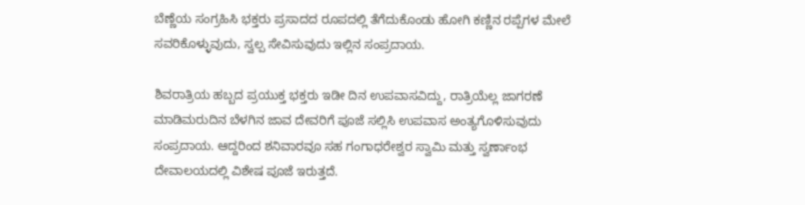ಬೆಣ್ಣೆಯ ಸಂಗ್ರಹಿಸಿ ಭಕ್ತರು ಪ್ರಸಾದದ ರೂಪದಲ್ಲಿ ತೆಗೆದುಕೊಂಡು ಹೋಗಿ ಕಣ್ಣಿನ ರಪ್ಪೆಗಳ ಮೇಲೆ ಸವರಿಕೊಳ್ಳುವುದು, ಸ್ವಲ್ಪ ಸೇವಿಸುವುದು ಇಲ್ಲಿನ ಸಂಪ್ರದಾಯ.

ಶಿವರಾತ್ರಿಯ ಹಬ್ಬದ ಪ್ರಯುಕ್ತ ಭಕ್ತರು ಇಡೀ ದಿನ ಉಪವಾಸವಿದ್ದು, ರಾತ್ರಿಯೆಲ್ಲ ಜಾಗರಣೆ ಮಾಡಿಮರುದಿನ ಬೆಳಗಿನ ಜಾವ ದೇವರಿಗೆ ಪೂಜೆ ಸಲ್ಲಿಸಿ ಉಪವಾಸ ಅಂತ್ಯಗೊಳಿಸುವುದು ಸಂಪ್ರದಾಯ. ಆದ್ದರಿಂದ ಶನಿವಾರವೂ ಸಹ ಗಂಗಾಧರೇಶ್ವರ ಸ್ವಾಮಿ ಮತ್ತು ಸ್ವರ್ಣಾಂಭ ದೇವಾಲಯದಲ್ಲಿ ವಿಶೇಷ ಪೂಜೆ ಇರುತ್ತದೆ.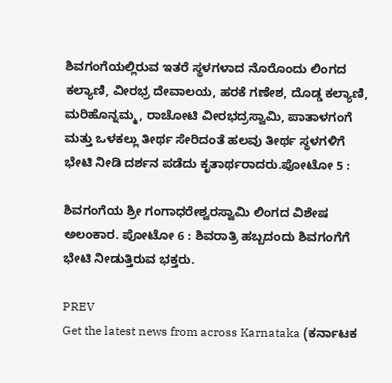ಶಿವಗಂಗೆಯಲ್ಲಿರುವ ಇತರೆ ಸ್ಥಳಗಳಾದ ನೊರೊಂದು ಲಿಂಗದ ಕಲ್ಯಾಣಿ, ವೀರಭ್ರ ದೇವಾಲಯ, ಹರಕೆ ಗಣೇಶ, ದೊಡ್ಡ ಕಲ್ಯಾಣಿ, ಮರಿಹೊನ್ನಮ್ಮ, ರಾಚೋಟಿ ವೀರಭದ್ರಸ್ವಾಮಿ, ಪಾತಾಳಗಂಗೆ ಮತ್ತು ಒಳಕಲ್ಲು ತೀರ್ಥ ಸೇರಿದಂತೆ ಹಲವು ತೀರ್ಥ ಸ್ಥಳಗಳಿಗೆ ಭೇಟಿ ನೀಡಿ ದರ್ಶನ ಪಡೆದು ಕೃತಾರ್ಥರಾದರು.ಪೋಟೋ 5 :

ಶಿವಗಂಗೆಯ ಶ್ರೀ ಗಂಗಾಧರೇಶ್ವರಸ್ವಾಮಿ ಲಿಂಗದ ವಿಶೇಷ ಅಲಂಕಾರ. ಪೋಟೋ 6 : ಶಿವರಾತ್ರಿ ಹಬ್ಬದಂದು ಶಿವಗಂಗೆಗೆ ಭೇಟಿ ನೀಡುತ್ತಿರುವ ಭಕ್ತರು.

PREV
Get the latest news from across Karnataka (ಕರ್ನಾಟಕ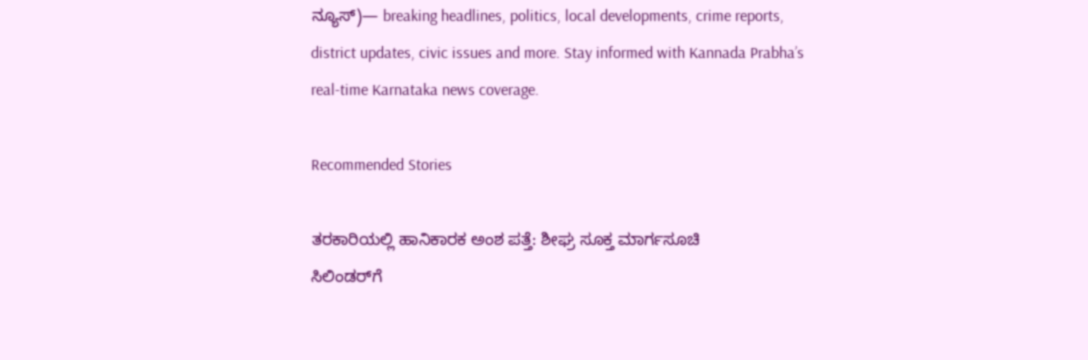ನ್ಯೂಸ್)— breaking headlines, politics, local developments, crime reports, district updates, civic issues and more. Stay informed with Kannada Prabha’s real‑time Karnataka news coverage.

Recommended Stories

ತರಕಾರಿಯಲ್ಲಿ ಹಾನಿಕಾರಕ ಅಂಶ ಪತ್ತೆ: ಶೀಘ್ರ ಸೂಕ್ತ ಮಾರ್ಗಸೂಚಿ
ಸಿಲಿಂಡರ್‌ಗೆ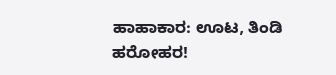ಹಾಹಾಕಾರ: ಊಟ, ತಿಂಡಿ ಹರೋಹರ!